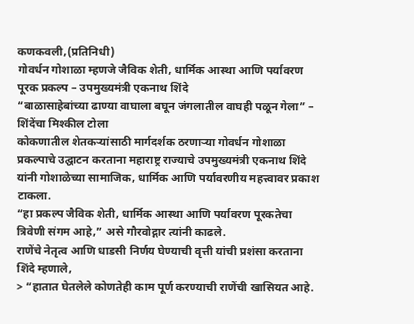कणकवली,(प्रतिनिधी)
गोवर्धन गोशाळा म्हणजे जैविक शेती, धार्मिक आस्था आणि पर्यावरण पूरक प्रकल्प – उपमुख्यमंत्री एकनाथ शिंदे
“बाळासाहेबांच्या ढाण्या वाघाला बघून जंगलातील वाघही पळून गेला” – शिंदेंचा मिश्कील टोला
कोकणातील शेतकऱ्यांसाठी मार्गदर्शक ठरणाऱ्या गोवर्धन गोशाळा प्रकल्पाचे उद्घाटन करताना महाराष्ट्र राज्याचे उपमुख्यमंत्री एकनाथ शिंदे यांनी गोशाळेच्या सामाजिक, धार्मिक आणि पर्यावरणीय महत्त्वावर प्रकाश टाकला.
“हा प्रकल्प जैविक शेती, धार्मिक आस्था आणि पर्यावरण पूरकतेचा त्रिवेणी संगम आहे,” असे गौरवोद्गार त्यांनी काढले.
राणेंचे नेतृत्व आणि धाडसी निर्णय घेण्याची वृत्ती यांची प्रशंसा करताना शिंदे म्हणाले,
> “हातात घेतलेले कोणतेही काम पूर्ण करण्याची राणेंची खासियत आहे.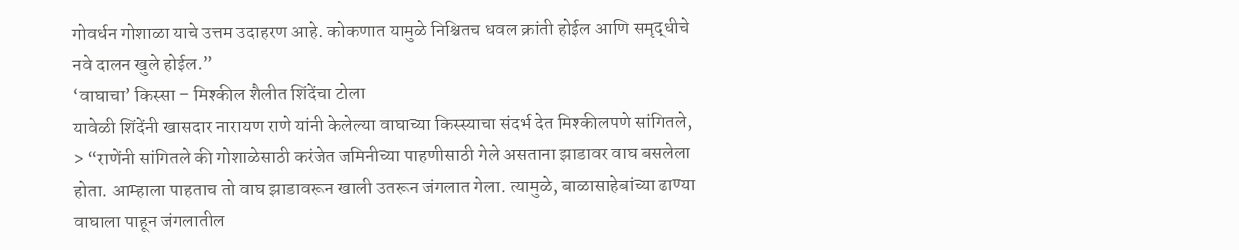गोवर्धन गोशाळा याचे उत्तम उदाहरण आहे. कोकणात यामुळे निश्चितच धवल क्रांती होईल आणि समृद्धीचे नवे दालन खुले होईल.”
‘वाघाचा’ किस्सा – मिश्कील शैलीत शिंदेंचा टोला
यावेळी शिंदेंनी खासदार नारायण राणे यांनी केलेल्या वाघाच्या किस्स्याचा संदर्भ देत मिश्कीलपणे सांगितले,
> “राणेंनी सांगितले की गोशाळेसाठी करंजेत जमिनीच्या पाहणीसाठी गेले असताना झाडावर वाघ बसलेला होता. आम्हाला पाहताच तो वाघ झाडावरून खाली उतरून जंगलात गेला. त्यामुळे, बाळासाहेबांच्या ढाण्या वाघाला पाहून जंगलातील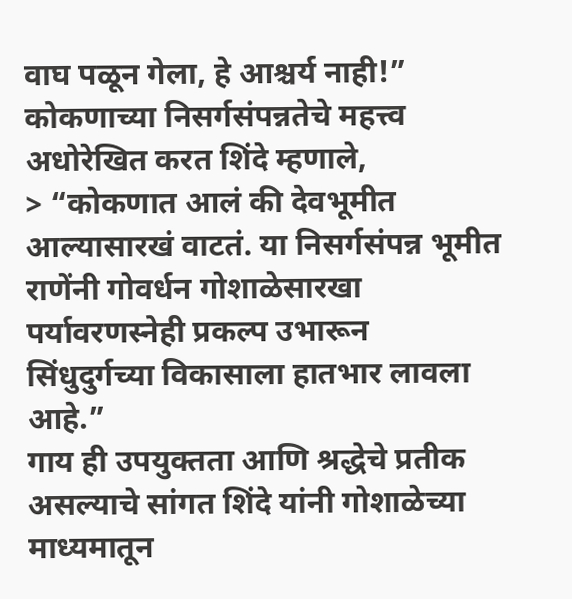वाघ पळून गेला, हे आश्चर्य नाही!”
कोकणाच्या निसर्गसंपन्नतेचे महत्त्व अधोरेखित करत शिंदे म्हणाले,
> “कोकणात आलं की देवभूमीत आल्यासारखं वाटतं. या निसर्गसंपन्न भूमीत राणेंनी गोवर्धन गोशाळेसारखा पर्यावरणस्नेही प्रकल्प उभारून सिंधुदुर्गच्या विकासाला हातभार लावला आहे.”
गाय ही उपयुक्तता आणि श्रद्धेचे प्रतीक असल्याचे सांगत शिंदे यांनी गोशाळेच्या माध्यमातून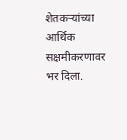शेतकऱ्यांच्या आर्थिक सक्षमीकरणावर भर दिला.